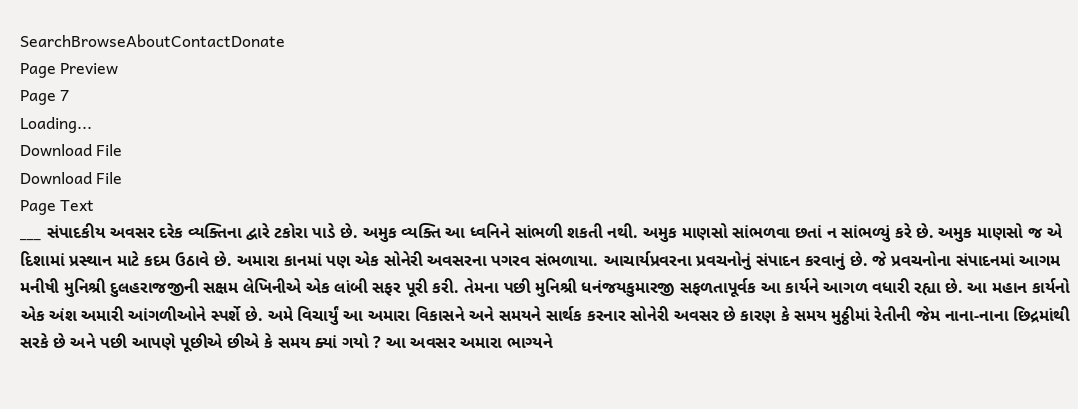SearchBrowseAboutContactDonate
Page Preview
Page 7
Loading...
Download File
Download File
Page Text
___ સંપાદકીય અવસર દરેક વ્યક્તિના દ્વારે ટકોરા પાડે છે. અમુક વ્યક્તિ આ ધ્વનિને સાંભળી શકતી નથી. અમુક માણસો સાંભળવા છતાં ન સાંભળ્યું કરે છે. અમુક માણસો જ એ દિશામાં પ્રસ્થાન માટે કદમ ઉઠાવે છે. અમારા કાનમાં પણ એક સોનેરી અવસરના પગરવ સંભળાયા. આચાર્યપ્રવરના પ્રવચનોનું સંપાદન કરવાનું છે. જે પ્રવચનોના સંપાદનમાં આગમ મનીષી મુનિશ્રી દુલહરાજજીની સક્ષમ લેખિનીએ એક લાંબી સફર પૂરી કરી. તેમના પછી મુનિશ્રી ધનંજયકુમારજી સફળતાપૂર્વક આ કાર્યને આગળ વધારી રહ્યા છે. આ મહાન કાર્યનો એક અંશ અમારી આંગળીઓને સ્પર્શે છે. અમે વિચાર્યું આ અમારા વિકાસને અને સમયને સાર્થક કરનાર સોનેરી અવસર છે કારણ કે સમય મુઠ્ઠીમાં રેતીની જેમ નાના-નાના છિદ્રમાંથી સરકે છે અને પછી આપણે પૂછીએ છીએ કે સમય ક્યાં ગયો ? આ અવસર અમારા ભાગ્યને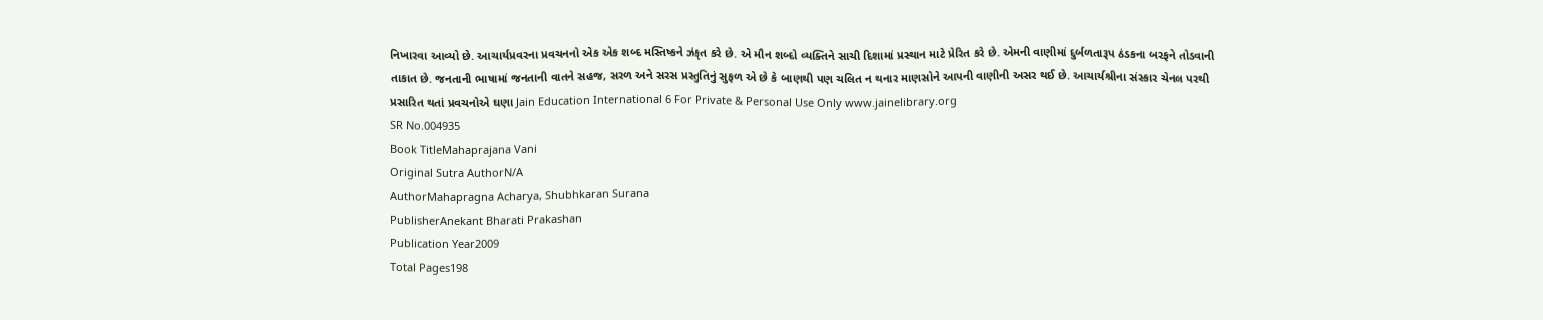નિખારવા આવ્યો છે. આચાર્યપ્રવરના પ્રવચનનો એક એક શબ્દ મસ્તિષ્કને ઝંકૃત કરે છે. એ મૌન શબ્દો વ્યક્તિને સાચી દિશામાં પ્રસ્થાન માટે પ્રેરિત કરે છે. એમની વાણીમાં દુર્બળતારૂપ ઠંડકના બરફને તોડવાની તાકાત છે. જનતાની ભાષામાં જનતાની વાતને સહજ, સરળ અને સરસ પ્રસ્તુતિનું સુફળ એ છે કે બાણથી પણ ચલિત ન થનાર માણસોને આપની વાણીની અસર થઈ છે. આચાર્યશ્રીના સંસ્કાર ચેનલ પરથી પ્રસારિત થતાં પ્રવચનોએ ઘણા Jain Education International 6 For Private & Personal Use Only www.jainelibrary.org
SR No.004935
Book TitleMahaprajana Vani
Original Sutra AuthorN/A
AuthorMahapragna Acharya, Shubhkaran Surana
PublisherAnekant Bharati Prakashan
Publication Year2009
Total Pages198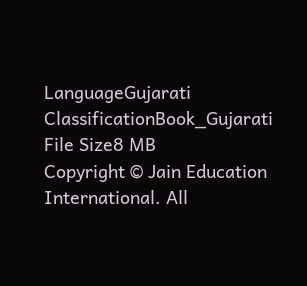LanguageGujarati
ClassificationBook_Gujarati
File Size8 MB
Copyright © Jain Education International. All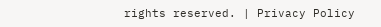rights reserved. | Privacy Policy